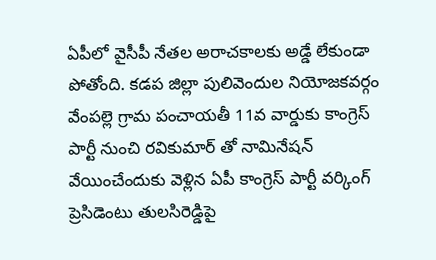ఏపీలో వైసీపీ నేతల అరాచకాలకు అడ్డే లేకుండా పోతోంది. కడప జిల్లా పులివెందుల నియోజకవర్గం వేంపల్లె గ్రామ పంచాయతీ 11వ వార్డుకు కాంగ్రెస్ పార్టీ నుంచి రవికుమార్ తో నామినేషన్ వేయించేందుకు వెళ్లిన ఏపీ కాంగ్రెస్ పార్టీ వర్కింగ్ ప్రెసిడెంటు తులసిరెడ్డిపై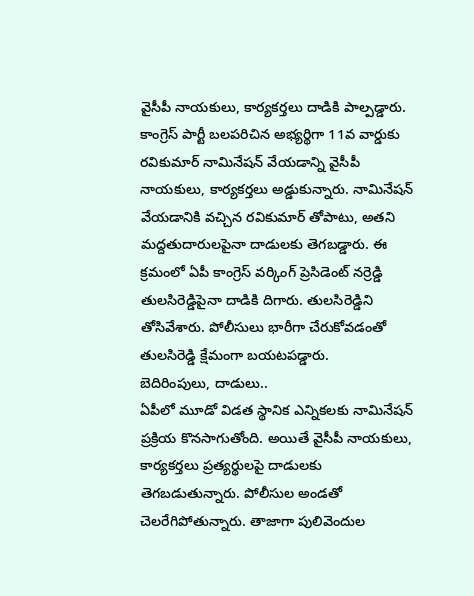వైసీపీ నాయకులు, కార్యకర్తలు దాడికి పాల్పడ్డారు. కాంగ్రెస్ పార్టీ బలపరిచిన అభ్యర్థిగా 11వ వార్డుకు రవికుమార్ నామినేషన్ వేయడాన్ని వైసీపీ నాయకులు, కార్యకర్తలు అడ్డుకున్నారు. నామినేషన్ వేయడానికి వచ్చిన రవికుమార్ తోపాటు, అతని మద్దతుదారులపైనా దాడులకు తెగబడ్డారు. ఈ క్రమంలో ఏపీ కాంగ్రెస్ వర్కింగ్ ప్రెసిడెంట్ నర్రెడ్డి తులసిరెడ్డిపైనా దాడికి దిగారు. తులసిరెడ్డిని తోసివేశారు. పోలీసులు భారీగా చేరుకోవడంతో తులసిరెడ్డి క్షేమంగా బయటపడ్డారు.
బెదిరింపులు, దాడులు..
ఏపీలో మూడో విడత స్థానిక ఎన్నికలకు నామినేషన్ ప్రక్రియ కొనసాగుతోంది. అయితే వైసీపీ నాయకులు, కార్యకర్తలు ప్రత్యర్థులపై దాడులకు తెగబడుతున్నారు. పోలీసుల అండతో చెలరేగిపోతున్నారు. తాజాగా పులివెందుల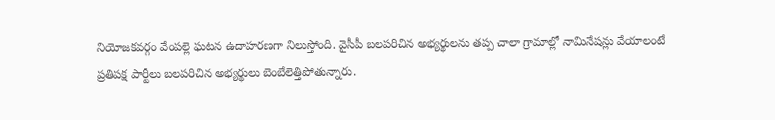నియోజకవర్గం వేంపల్లె ఘటన ఉదాహరణగా నిలుస్తోంది. వైసీపీ బలపరిచిన అభ్యర్థులను తప్ప చాలా గ్రామాల్లో నామినేషన్లు వేయాలంటే ప్రతిపక్ష పార్టీలు బలపరిచిన అభ్యర్థులు బెంబేలెత్తిపోతున్నారు.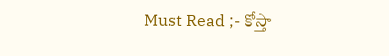Must Read ;- కోస్తా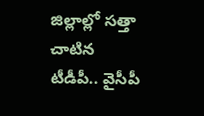జిల్లాల్లో సత్తా చాటిన టీడీపీ.. వైసీపీ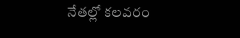నేతల్లో కలవరం